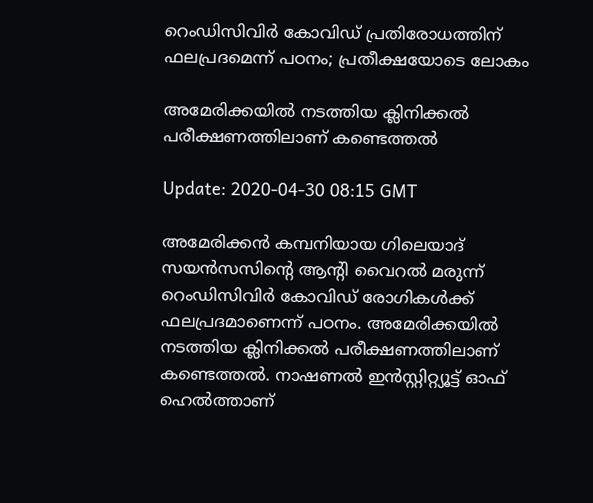റെംഡിസിവിര്‍ കോവിഡ് പ്രതിരോധത്തിന് ഫലപ്രദമെന്ന് പഠനം; പ്രതീക്ഷയോടെ ലോകം

അമേരിക്കയില്‍ നടത്തിയ ക്ലിനിക്കല്‍ പരീക്ഷണത്തിലാണ് കണ്ടെത്തല്‍

Update: 2020-04-30 08:15 GMT

അമേരിക്കന്‍ കമ്പനിയായ ഗിലെയാദ് സയന്‍സസിന്റെ ആന്റി വൈറല്‍ മരുന്ന് റെംഡിസിവിര്‍ കോവിഡ് രോഗികള്‍ക്ക് ഫലപ്രദമാണെന്ന് പഠനം. അമേരിക്കയില്‍ നടത്തിയ ക്ലിനിക്കല്‍ പരീക്ഷണത്തിലാണ് കണ്ടെത്തല്‍. നാഷണല്‍ ഇന്‍സ്റ്റിറ്റ്യൂട്ട് ഓഫ് ഹെല്‍ത്താണ്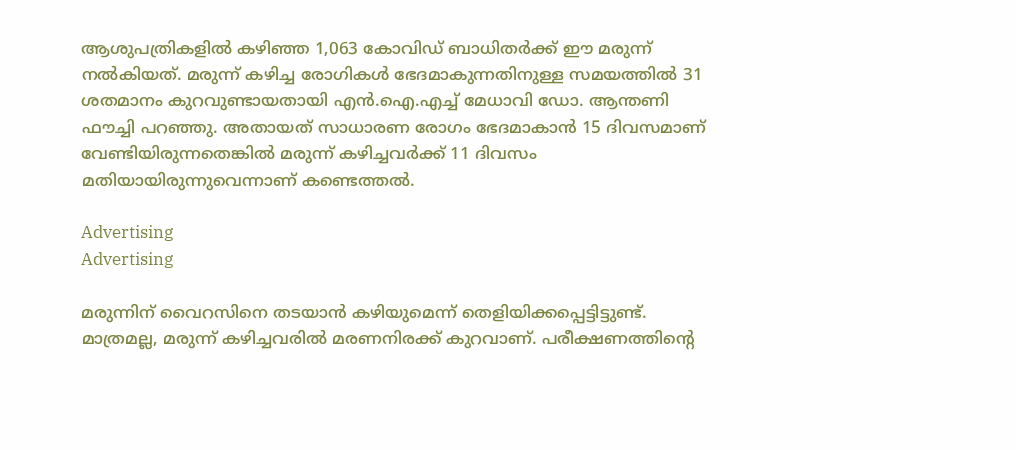ആശുപത്രികളില്‍ കഴിഞ്ഞ 1,063 കോവിഡ് ബാധിതര്‍ക്ക് ഈ മരുന്ന് നല്‍കിയത്. മരുന്ന് കഴിച്ച രോഗികള്‍ ഭേദമാകുന്നതിനുള്ള സമയത്തില്‍ 31 ശതമാനം കുറവുണ്ടായതായി എന്‍.ഐ.എച്ച് മേധാവി ഡോ. ആന്തണി ഫൗച്ചി പറഞ്ഞു. അതായത് സാധാരണ രോഗം ഭേദമാകാന്‍ 15 ദിവസമാണ് വേണ്ടിയിരുന്നതെങ്കില്‍ മരുന്ന് കഴിച്ചവര്‍ക്ക് 11 ദിവസം മതിയായിരുന്നുവെന്നാണ് കണ്ടെത്തല്‍.

Advertising
Advertising

മരുന്നിന് വൈറസിനെ തടയാന്‍ കഴിയുമെന്ന് തെളിയിക്കപ്പെട്ടിട്ടുണ്ട്. മാത്രമല്ല, മരുന്ന് കഴിച്ചവരില്‍ മരണനിരക്ക് കുറവാണ്. പരീക്ഷണത്തിന്റെ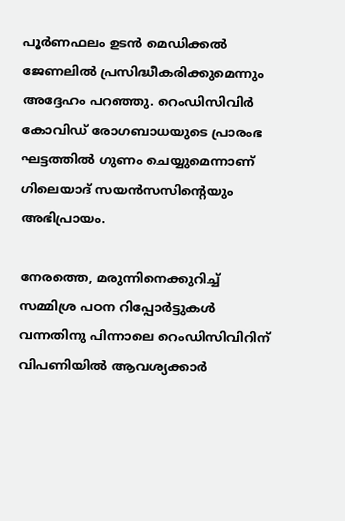പൂര്‍ണഫലം ഉടന്‍ മെഡിക്കല്‍ ജേണലില്‍ പ്രസിദ്ധീകരിക്കുമെന്നും അദ്ദേഹം പറഞ്ഞു. റെംഡിസിവിര്‍ കോവിഡ് രോഗബാധയുടെ പ്രാരംഭ ഘട്ടത്തില്‍ ഗുണം ചെയ്യുമെന്നാണ് ഗിലെയാദ് സയന്‍സസിന്റെയും അഭിപ്രായം.

നേരത്തെ, മരുന്നിനെക്കുറിച്ച് സമ്മിശ്ര പഠന റിപ്പോര്‍ട്ടുകള്‍ വന്നതിനു പിന്നാലെ റെംഡിസിവിറിന് വിപണിയില്‍ ആവശ്യക്കാര്‍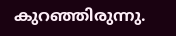കുറഞ്ഞിരുന്നു.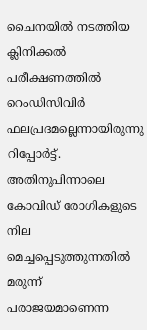ചൈനയില്‍ നടത്തിയ ക്ലിനിക്കല്‍ പരീക്ഷണത്തില്‍ റെംഡിസിവിര്‍ ഫലപ്രദമല്ലെന്നായിരുന്നു റിപ്പോര്‍ട്ട്. അതിനുപിന്നാലെ കോവിഡ് രോഗികളുടെ നില മെച്ചപ്പെടുത്തുന്നതില്‍ മരുന്ന് പരാജയമാണെന്ന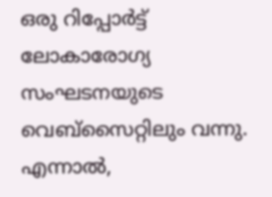ഒരു റിപ്പോര്‍ട്ട് ലോകാരോഗ്യ സംഘടനയുടെ വെബ്‌സൈറ്റിലും വന്നു. എന്നാല്‍,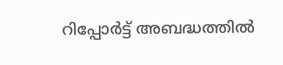റിപ്പോര്‍ട്ട് അബദ്ധത്തില്‍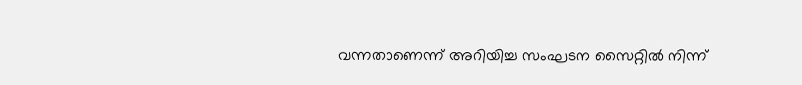വന്നതാണെന്ന് അറിയിച്ച സംഘടന സൈറ്റില്‍ നിന്ന്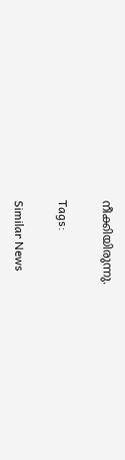നീക്കിയിരുന്നു.

Tags:

Similar News